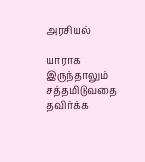அரசியல்

யாராக இருந்தாலும் சத்தமிடுவதை தவிர்க்க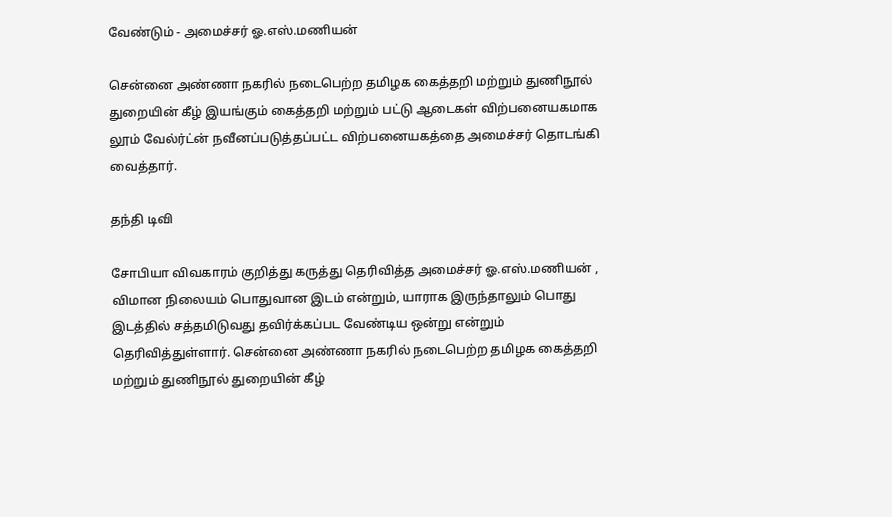வேண்டும் - அமைச்சர் ஓ.எஸ்.மணியன்

சென்னை அண்ணா நகரில் நடைபெற்ற தமிழக கைத்தறி மற்றும் துணிநூல் துறையின் கீழ் இயங்கும் கைத்தறி மற்றும் பட்டு ஆடைகள் விற்பனையகமாக லூம் வேல்ர்ட்ன் நவீனப்படுத்தப்பட்ட விற்பனையகத்தை அமைச்சர் தொடங்கி வைத்தார்.

தந்தி டிவி

சோபியா விவகாரம் குறித்து கருத்து தெரிவித்த அமைச்சர் ஓ.எஸ்.மணியன் , விமான நிலையம் பொதுவான இடம் என்றும், யாராக இருந்தாலும் பொது இடத்தில் சத்தமிடுவது தவிர்க்கப்பட வேண்டிய ஒன்று என்றும் தெரிவித்துள்ளார். சென்னை அண்ணா நகரில் நடைபெற்ற தமிழக கைத்தறி மற்றும் துணிநூல் துறையின் கீழ்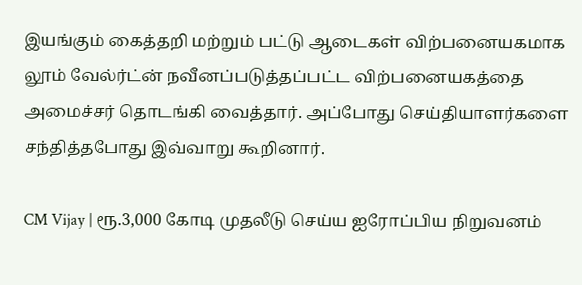இயங்கும் கைத்தறி மற்றும் பட்டு ஆடைகள் விற்பனையகமாக லூம் வேல்ர்ட்ன் நவீனப்படுத்தப்பட்ட விற்பனையகத்தை அமைச்சர் தொடங்கி வைத்தார். அப்போது செய்தியாளர்களை சந்தித்தபோது இவ்வாறு கூறினார்.

CM Vijay | ரூ.3,000 கோடி முதலீடு செய்ய ஐரோப்பிய நிறுவனம்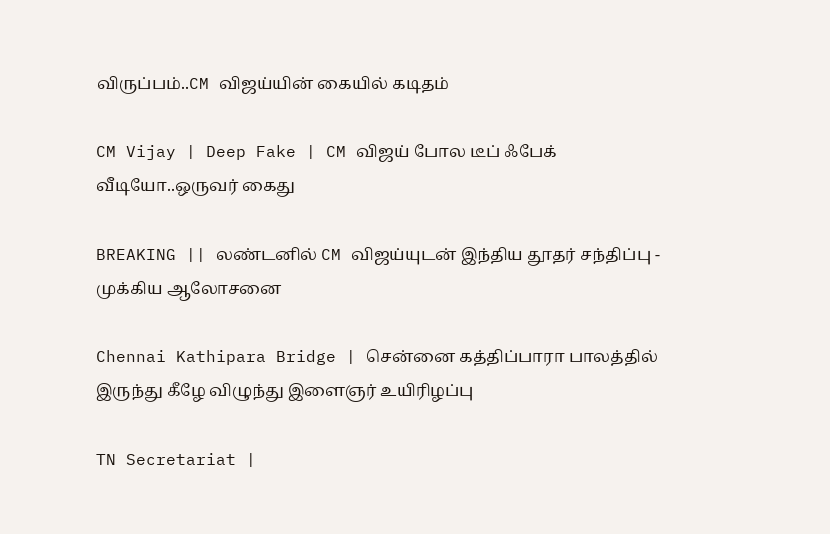விருப்பம்..CM விஜய்யின் கையில் கடிதம்

CM Vijay | Deep Fake | CM விஜய் போல டீப் ஃபேக் வீடியோ..ஒருவர் கைது

BREAKING || லண்டனில் CM விஜய்யுடன் இந்திய தூதர் சந்திப்பு - முக்கிய ஆலோசனை

Chennai Kathipara Bridge | சென்னை கத்திப்பாரா பாலத்தில் இருந்து கீழே விழுந்து இளைஞர் உயிரிழப்பு

TN Secretariat |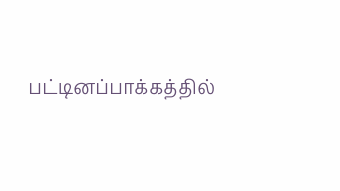பட்டினப்பாக்கத்தில்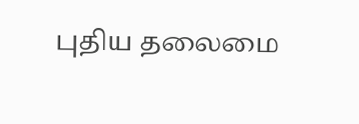புதிய தலைமை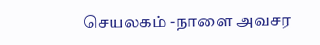செயலகம் -நாளை அவசர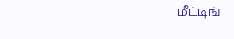மீட்டிங்